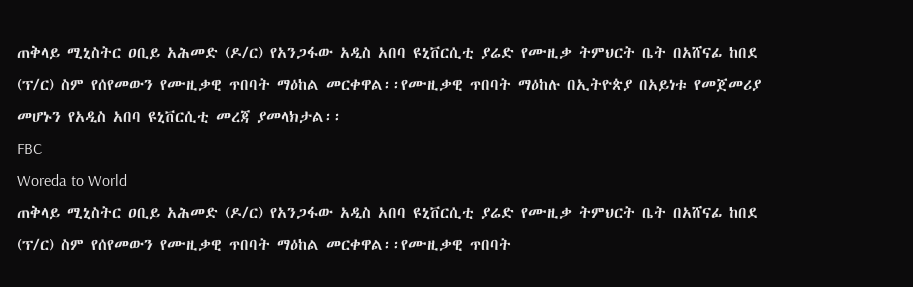ጠቅላይ ሚኒስትር ዐቢይ አሕመድ (ዶ/ር) የአንጋፋው አዲስ አበባ ዩኒቨርሲቲ ያሬድ የሙዚቃ ትምህርት ቤት በአሸናፊ ከበደ (ፕ/ር) ስም የሰየመውን የሙዚቃዊ ጥበባት ማዕከል መርቀዋል፡፡የሙዚቃዊ ጥበባት ማዕከሉ በኢትዮጵያ በአይነቱ የመጀመሪያ መሆኑን የአዲስ አበባ ዩኒቨርሲቲ መረጃ ያመላክታል፡፡
FBC
Woreda to World
ጠቅላይ ሚኒስትር ዐቢይ አሕመድ (ዶ/ር) የአንጋፋው አዲስ አበባ ዩኒቨርሲቲ ያሬድ የሙዚቃ ትምህርት ቤት በአሸናፊ ከበደ (ፕ/ር) ስም የሰየመውን የሙዚቃዊ ጥበባት ማዕከል መርቀዋል፡፡የሙዚቃዊ ጥበባት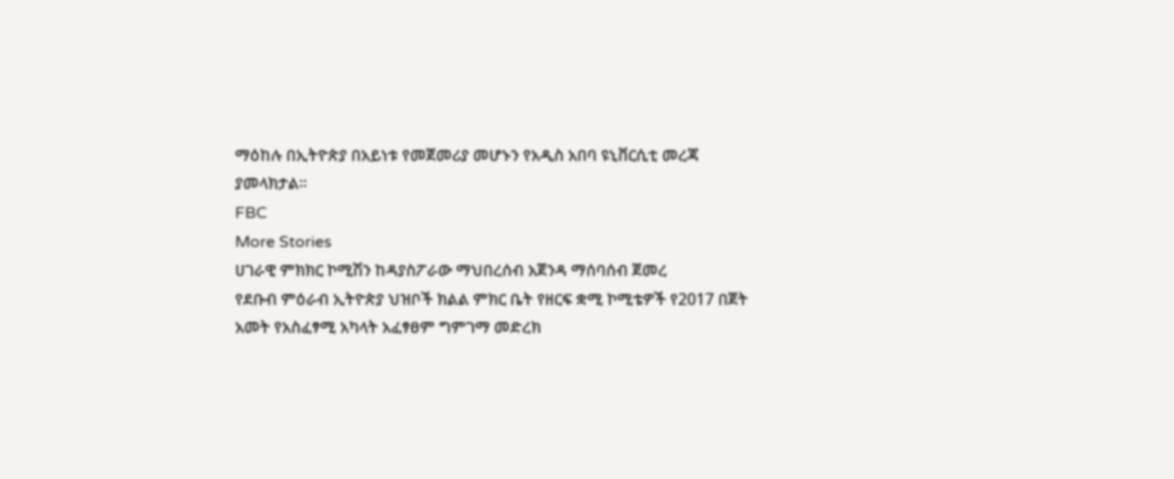ማዕከሉ በኢትዮጵያ በአይነቱ የመጀመሪያ መሆኑን የአዲስ አበባ ዩኒቨርሲቲ መረጃ ያመላክታል፡፡
FBC
More Stories
ሀገራዊ ምክክር ኮሚሽን ከዳያስፖራው ማህበረሰብ አጀንዳ ማሰባሰብ ጀመረ
የደቡብ ምዕራብ ኢትዮጵያ ህዝቦች ክልል ምክር ቤት የዘርፍ ቋሚ ኮሚቴዎች የ2017 በጀት አመት የአስፈፃሚ አካላት አፈፃፀም ግምገማ መድረክ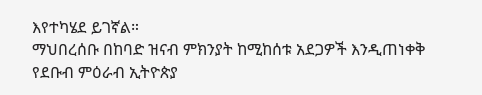እየተካሄደ ይገኛል።
ማህበረሰቡ በከባድ ዝናብ ምክንያት ከሚከሰቱ አደጋዎች እንዲጠነቀቅ የደቡብ ምዕራብ ኢትዮጵያ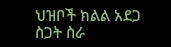ህዝቦች ክልል አደጋ ስጋት ስራ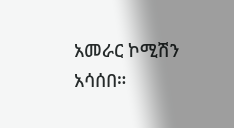አመራር ኮሚሽን አሳሰበ።